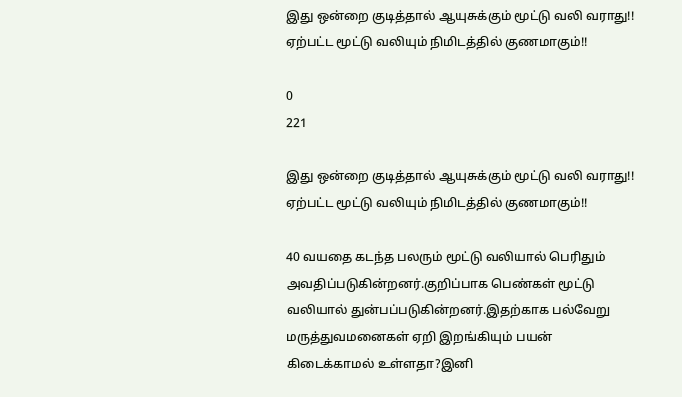இது ஒன்றை குடித்தால் ஆயுசுக்கும் மூட்டு வலி வராது!! ஏற்பட்ட மூட்டு வலியும் நிமிடத்தில் குணமாகும்!!

0
221

இது ஒன்றை குடித்தால் ஆயுசுக்கும் மூட்டு வலி வராது!! ஏற்பட்ட மூட்டு வலியும் நிமிடத்தில் குணமாகும்!!

40 வயதை கடந்த பலரும் மூட்டு வலியால் பெரிதும் அவதிப்படுகின்றனர்.குறிப்பாக பெண்கள் மூட்டு வலியால் துன்பப்படுகின்றனர்.இதற்காக பல்வேறு மருத்துவமனைகள் ஏறி இறங்கியும் பயன் கிடைக்காமல் உள்ளதா?இனி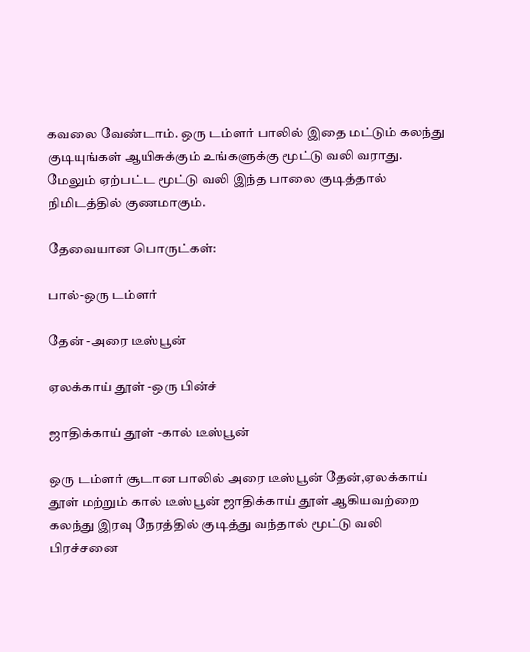கவலை வேண்டாம். ஒரு டம்ளர் பாலில் இதை மட்டும் கலந்து குடியுங்கள் ஆயிசுக்கும் உங்களுக்கு மூட்டு வலி வராது. மேலும் ஏற்பட்ட மூட்டு வலி இந்த பாலை குடித்தால் நிமிடத்தில் குணமாகும்.

தேவையான பொருட்கள்:

பால்-ஒரு டம்ளர்

தேன் -அரை டீஸ்பூன்

ஏலக்காய் தூள் -ஒரு பின்ச்

ஜாதிக்காய் தூள் -கால் டீஸ்பூன்

ஒரு டம்ளர் சூடான பாலில் அரை டீஸ்பூன் தேன்,ஏலக்காய் தூள் மற்றும் கால் டீஸ்பூன் ஜாதிக்காய் தூள் ஆகியவற்றை கலந்து இரவு நேரத்தில் குடித்து வந்தால் மூட்டு வலி பிரச்சனை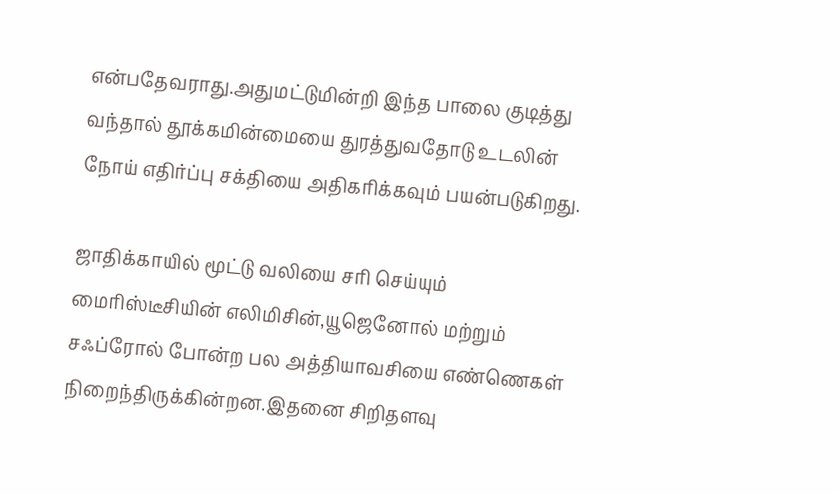என்பதேவராது.அதுமட்டுமின்றி இந்த பாலை குடித்து வந்தால் தூக்கமின்மையை துரத்துவதோடு உடலின் நோய் எதிர்ப்பு சக்தியை அதிகரிக்கவும் பயன்படுகிறது.

ஜாதிக்காயில் மூட்டு வலியை சரி செய்யும் மைரிஸ்டீசியின் எலிமிசின்,யூஜெனோல் மற்றும் சஃப்ரோல் போன்ற பல அத்தியாவசியை எண்ணெகள் நிறைந்திருக்கின்றன.இதனை சிறிதளவு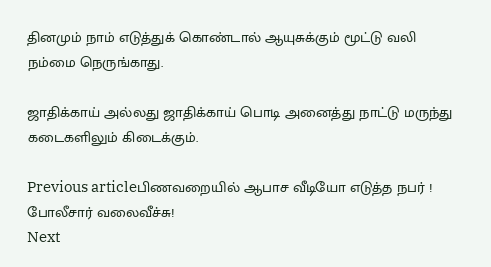தினமும் நாம் எடுத்துக் கொண்டால் ஆயுசுக்கும் மூட்டு வலி நம்மை நெருங்காது.

ஜாதிக்காய் அல்லது ஜாதிக்காய் பொடி அனைத்து நாட்டு மருந்து கடைகளிலும் கிடைக்கும்.

Previous articleபிணவறையில் ஆபாச வீடியோ எடுத்த நபர் ! போலீசார் வலைவீச்சு!
Next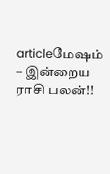articleமேஷம் – இன்றைய ராசி பலன்!!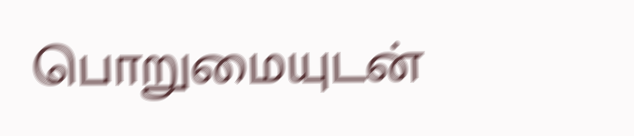பொறுமையுடன்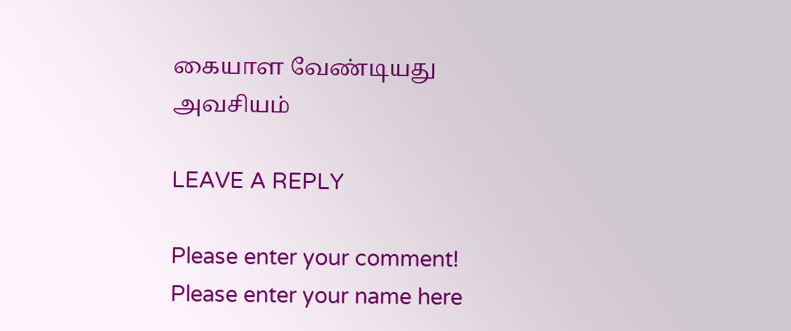கையாள வேண்டியது அவசியம்

LEAVE A REPLY

Please enter your comment!
Please enter your name here